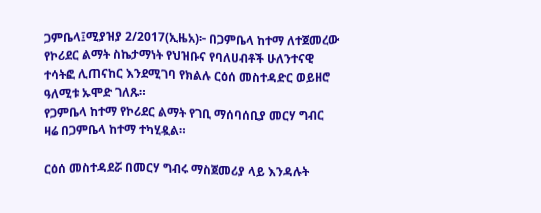ጋምቤላ፤ሚያዝያ 2/2017(ኢዜአ)፦ በጋምቤላ ከተማ ለተጀመረው የኮሪደር ልማት ስኬታማነት የህዝቡና የባለሀብቶች ሁለንተናዊ ተሳትፎ ሊጠናከር እንደሚገባ የክልሉ ርዕሰ መስተዳድር ወይዘሮ ዓለሚቱ ኡሞድ ገለጹ።
የጋምቤላ ከተማ የኮሪደር ልማት የገቢ ማሰባሰቢያ መርሃ ግብር ዛሬ በጋምቤላ ከተማ ተካሂዷል።

ርዕሰ መስተዳደሯ በመርሃ ግብሩ ማስጀመሪያ ላይ እንዳሉት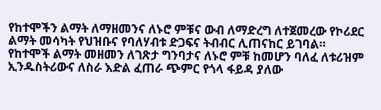የከተሞችን ልማት ለማዘመንና ለኑሮ ምቹና ውብ ለማድረግ ለተጀመረው የኮሪደር ልማት መሳካት የህዝቡና የባለሃብቱ ድጋፍና ትብብር ሊጠናከር ይገባል።
የከተሞች ልማት መዘመን ለገጽታ ግንባታና ለኑሮ ምቹ ከመሆን ባለፈ ለቱሪዝም ኢንዱስትሪውና ለስራ እድል ፈጠራ ጭምር የጎላ ፋይዳ ያለው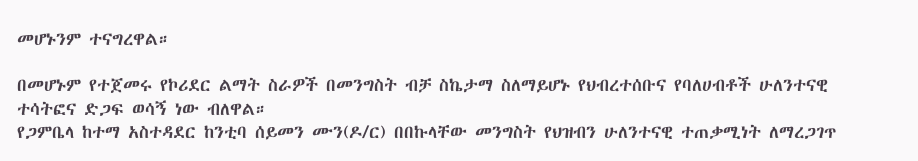መሆኑንም ተናግረዋል።

በመሆኑም የተጀመሩ የኮሪደር ልማት ስራዎች በመንግስት ብቻ ስኬታማ ስለማይሆኑ የህብረተሰቡና የባለሀብቶች ሁለንተናዊ ተሳትፎና ድጋፍ ወሳኝ ነው ብለዋል።
የጋምቤላ ከተማ አስተዳደር ከንቲባ ሰይመን ሙን(ዶ/ር) በበኩላቸው መንግስት የህዝብን ሁለንተናዊ ተጠቃሚነት ለማረጋገጥ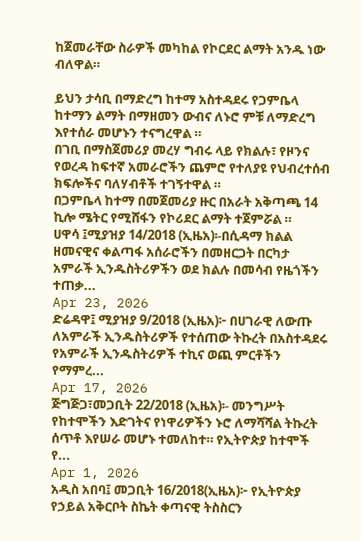ከጀመራቸው ስራዎች መካከል የኮርደር ልማት አንዱ ነው ብለዋል።

ይህን ታሳቢ በማድረግ ከተማ አስተዳደሩ የጋምቤላ ከተማን ልማት በማዘመን ውብና ለኑሮ ምቹ ለማድረግ እየተሰራ መሆኑን ተናግረዋል ።
በገቢ በማስጀመሪያ መረሃ ግብሩ ላይ የክልሉ፣ የዞንና የወረዳ ከፍተኛ አመራሮችን ጨምሮ የተለያዩ የህብረተሰብ ክፍሎችና ባለሃብቶች ተገኝተዋል ።
በጋምቤላ ከተማ በመጀመሪያ ዙር በአራት አቅጣጫ 14 ኪሎ ሜትር የሚሸፋን የኮሪደር ልማት ተጀምሯል ።
ሀዋሳ ፤ሚያዝያ 14/2018 (ኢዜአ)፡-በሲዳማ ክልል ዘመናዊና ቀልጣፋ አሰራሮችን በመዘርጋት በርካታ አምራች ኢንዱስትሪዎችን ወደ ክልሉ በመሳብ የዜጎችን ተጠቃ...
Apr 23, 2026
ድሬዳዋ፤ ሚያዝያ 9/2018 (ኢዜአ)፦ በሀገራዊ ለውጡ ለአምራች ኢንዱስትሪዎች የተሰጠው ትኩረት በአስተዳደሩ የአምራች ኢንዱስትሪዎች ተኪና ወጪ ምርቶችን የማምረ...
Apr 17, 2026
ጅግጅጋ፣መጋቢት 22/2018 (ኢዜአ)፡- መንግሥት የከተሞችን እድገትና የነዋሪዎችን ኑሮ ለማሻሻል ትኩረት ሰጥቶ እየሠራ መሆኑ ተመለከተ። የኢትዮጵያ ከተሞች የ...
Apr 1, 2026
አዲስ አበባ፤ መጋቢት 16/2018(ኢዜአ)፦ የኢትዮጵያ የኃይል አቅርቦት ስኬት ቀጣናዊ ትስስርን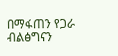በማፋጠን የጋራ ብልፅግናን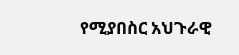የሚያበስር አህጉራዊ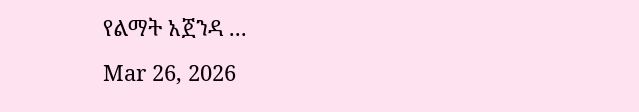የልማት አጀንዳ ...
Mar 26, 2026